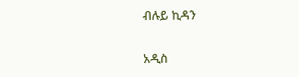ብሉይ ኪዳን

አዲስ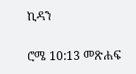ኪዳን

ሮሜ 10:13 መጽሐፍ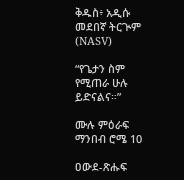ቅዱስ፥ አዲሱ መደበኛ ትርጒም (NASV)

“የጌታን ስም የሚጠራ ሁሉ ይድናልና።”

ሙሉ ምዕራፍ ማንበብ ሮሜ 10

ዐውደ-ጽሑፍ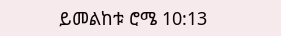ይመልከቱ ሮሜ 10:13